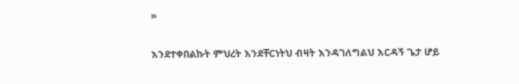»

እንደተቀበልኩት ምህረት እንደቸርነትህ ብዛት እንዳገለግልህ እርዳኝ ጌታ ሆይ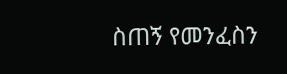ስጠኝ የመንፈስን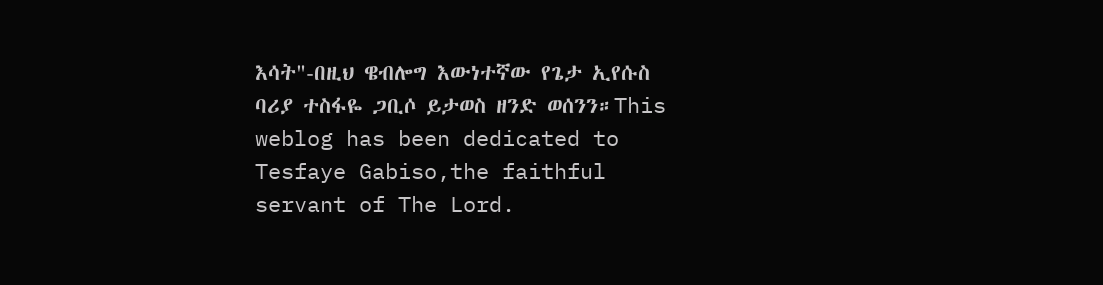እሳት"-በዚህ ዌብሎግ እውነተኛው የጌታ ኢየሱስ ባሪያ ተስፋዬ ጋቢሶ ይታወስ ዘንድ ወሰንን።This weblog has been dedicated to Tesfaye Gabiso,the faithful servant of The Lord.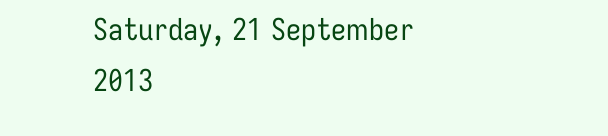Saturday, 21 September 2013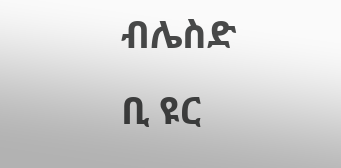ብሌስድ ቢ ዩር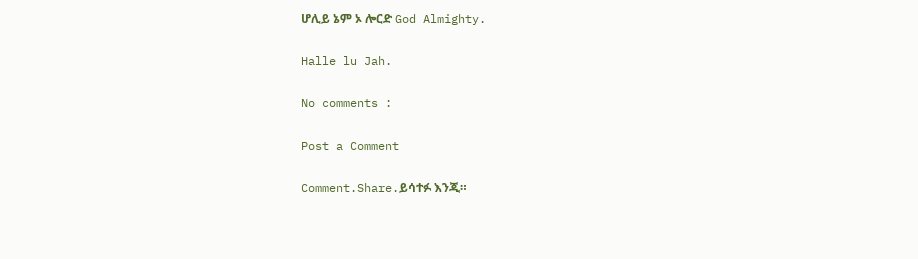ሆሊይ ኔም ኦ ሎርድ God Almighty.

Halle lu Jah.

No comments :

Post a Comment

Comment.Share.ይሳተፉ እንጂ።